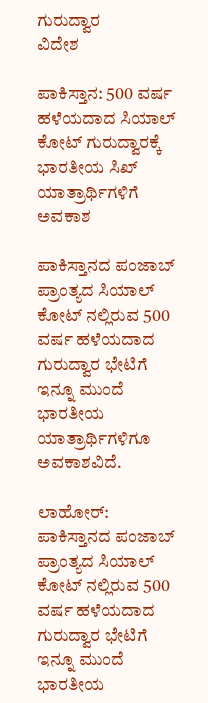ಗುರುದ್ವಾರ
ವಿದೇಶ

ಪಾಕಿಸ್ತಾನ: 500 ವರ್ಷ ಹಳೆಯದಾದ ಸಿಯಾಲ್ ಕೋಟ್ ಗುರುದ್ವಾರಕ್ಕೆ ಭಾರತೀಯ ಸಿಖ್ ಯಾತ್ರಾರ್ಥಿಗಳಿಗೆ ಅವಕಾಶ

ಪಾಕಿಸ್ತಾನದ ಪಂಜಾಬ್ ಪ್ರಾಂತ್ಯದ ಸಿಯಾಲ್ ಕೋಟ್ ನಲ್ಲಿರುವ 500 ವರ್ಷ ಹಳೆಯದಾದ ಗುರುದ್ವಾರ ಭೇಟಿಗೆ ಇನ್ನೂ ಮುಂದೆ ಭಾರತೀಯ ಯಾತ್ರಾರ್ಥಿಗಳಿಗೂ ಅವಕಾಶವಿದೆ.

ಲಾಹೋರ್: ಪಾಕಿಸ್ತಾನದ ಪಂಜಾಬ್ ಪ್ರಾಂತ್ಯದ ಸಿಯಾಲ್ ಕೋಟ್ ನಲ್ಲಿರುವ 500 ವರ್ಷ ಹಳೆಯದಾದ ಗುರುದ್ವಾರ ಭೇಟಿಗೆ  ಇನ್ನೂ ಮುಂದೆ ಭಾರತೀಯ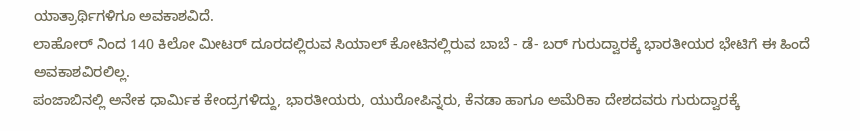ಯಾತ್ರಾರ್ಥಿಗಳಿಗೂ ಅವಕಾಶವಿದೆ.
ಲಾಹೋರ್ ನಿಂದ 140 ಕಿಲೋ ಮೀಟರ್ ದೂರದಲ್ಲಿರುವ ಸಿಯಾಲ್ ಕೋಟಿನಲ್ಲಿರುವ ಬಾಬೆ - ಡೆ- ಬರ್ ಗುರುದ್ವಾರಕ್ಕೆ ಭಾರತೀಯರ ಭೇಟಿಗೆ ಈ ಹಿಂದೆ ಅವಕಾಶವಿರಲಿಲ್ಲ.
ಪಂಜಾಬಿನಲ್ಲಿ ಅನೇಕ ಧಾರ್ಮಿಕ ಕೇಂದ್ರಗಳಿದ್ದು, ಭಾರತೀಯರು, ಯುರೋಪಿನ್ನರು, ಕೆನಡಾ ಹಾಗೂ ಅಮೆರಿಕಾ ದೇಶದವರು ಗುರುದ್ವಾರಕ್ಕೆ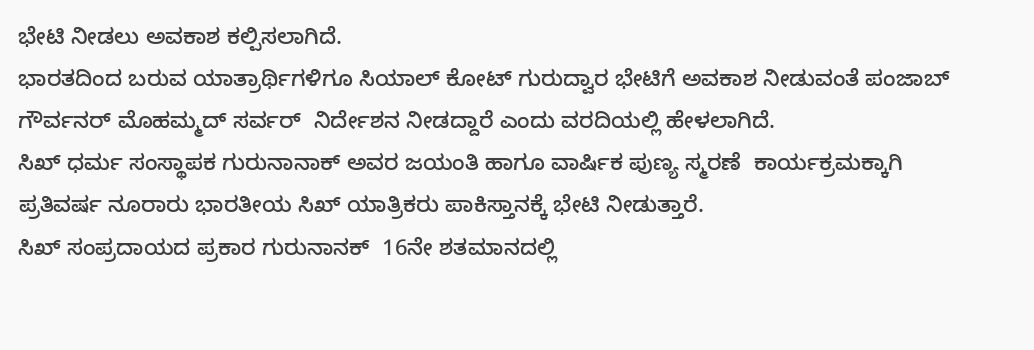ಭೇಟಿ ನೀಡಲು ಅವಕಾಶ ಕಲ್ಪಿಸಲಾಗಿದೆ.
ಭಾರತದಿಂದ ಬರುವ ಯಾತ್ರಾರ್ಥಿಗಳಿಗೂ ಸಿಯಾಲ್ ಕೋಟ್ ಗುರುದ್ವಾರ ಭೇಟಿಗೆ ಅವಕಾಶ ನೀಡುವಂತೆ ಪಂಜಾಬ್ ಗೌರ್ವನರ್ ಮೊಹಮ್ಮದ್ ಸರ್ವರ್  ನಿರ್ದೇಶನ ನೀಡದ್ದಾರೆ ಎಂದು ವರದಿಯಲ್ಲಿ ಹೇಳಲಾಗಿದೆ.
ಸಿಖ್ ಧರ್ಮ ಸಂಸ್ಥಾಪಕ ಗುರುನಾನಾಕ್ ಅವರ ಜಯಂತಿ ಹಾಗೂ ವಾರ್ಷಿಕ ಪುಣ್ಯ ಸ್ಮರಣೆ  ಕಾರ್ಯಕ್ರಮಕ್ಕಾಗಿ ಪ್ರತಿವರ್ಷ ನೂರಾರು ಭಾರತೀಯ ಸಿಖ್ ಯಾತ್ರಿಕರು ಪಾಕಿಸ್ತಾನಕ್ಕೆ ಭೇಟಿ ನೀಡುತ್ತಾರೆ.
ಸಿಖ್ ಸಂಪ್ರದಾಯದ ಪ್ರಕಾರ ಗುರುನಾನಕ್  16ನೇ ಶತಮಾನದಲ್ಲಿ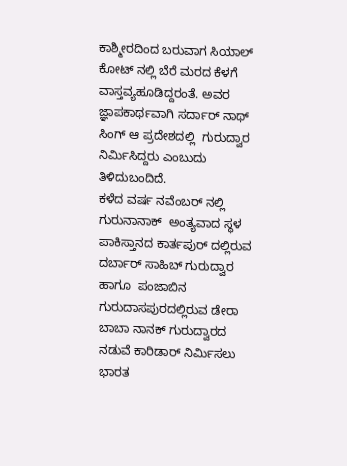ಕಾಶ್ಮೀರದಿಂದ ಬರುವಾಗ ಸಿಯಾಲ್ ಕೋಟ್ ನಲ್ಲಿ ಬೆರೆ ಮರದ ಕೆಳಗೆ ವಾಸ್ತವ್ಯಹೂಡಿದ್ದರಂತೆ. ಅವರ ಜ್ಞಾಪಕಾರ್ಥವಾಗಿ ಸರ್ದಾರ್ ನಾಥ್ ಸಿಂಗ್ ಆ ಪ್ರದೇಶದಲ್ಲಿ  ಗುರುದ್ವಾರ ನಿರ್ಮಿಸಿದ್ದರು ಎಂಬುದು ತಿಳಿದುಬಂದಿದೆ.
ಕಳೆದ ವರ್ಷ ನವೆಂಬರ್ ನಲ್ಲಿ  ಗುರುನಾನಾಕ್  ಅಂತ್ಯವಾದ ಸ್ಥಳ ಪಾಕಿಸ್ತಾನದ ಕಾರ್ತಪುರ್ ದಲ್ಲಿರುವ ದರ್ಬಾರ್ ಸಾಹಿಬ್ ಗುರುದ್ವಾರ ಹಾಗೂ  ಪಂಜಾಬಿನ ಗುರುದಾಸಪುರದಲ್ಲಿರುವ ಡೇರಾ ಬಾಬಾ ನಾನಕ್ ಗುರುದ್ವಾರದ ನಡುವೆ ಕಾರಿಡಾರ್ ನಿರ್ಮಿಸಲು ಭಾರತ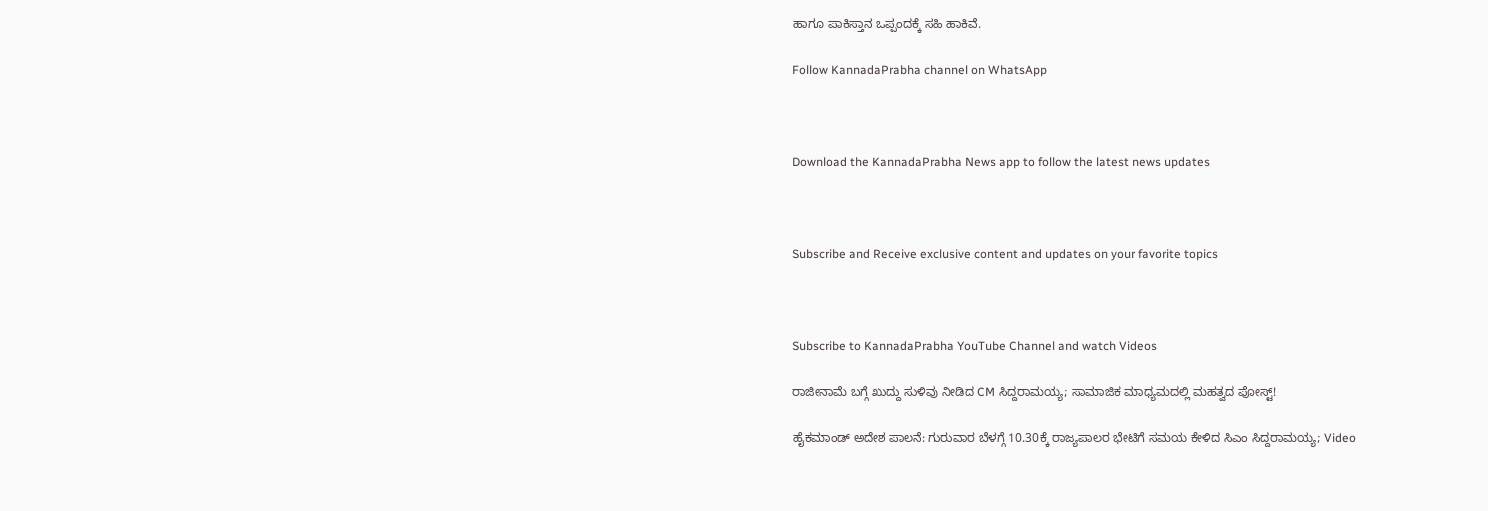ಹಾಗೂ ಪಾಕಿಸ್ತಾನ ಒಪ್ಪಂದಕ್ಕೆ ಸಹಿ ಹಾಕಿವೆ.

Follow KannadaPrabha channel on WhatsApp



Download the KannadaPrabha News app to follow the latest news updates



Subscribe and Receive exclusive content and updates on your favorite topics



Subscribe to KannadaPrabha YouTube Channel and watch Videos

ರಾಜೀನಾಮೆ ಬಗ್ಗೆ ಖುದ್ದು ಸುಳಿವು ನೀಡಿದ CM ಸಿದ್ದರಾಮಯ್ಯ; ಸಾಮಾಜಿಕ ಮಾಧ್ಯಮದಲ್ಲಿ ಮಹತ್ವದ ಪೋಸ್ಟ್!

ಹೈಕಮಾಂಡ್ ಅದೇಶ ಪಾಲನೆ: ಗುರುವಾರ ಬೆಳಗ್ಗೆ 10.30ಕ್ಕೆ ರಾಜ್ಯಪಾಲರ ಭೇಟಿಗೆ ಸಮಯ ಕೇಳಿದ ಸಿಎಂ ಸಿದ್ದರಾಮಯ್ಯ; Video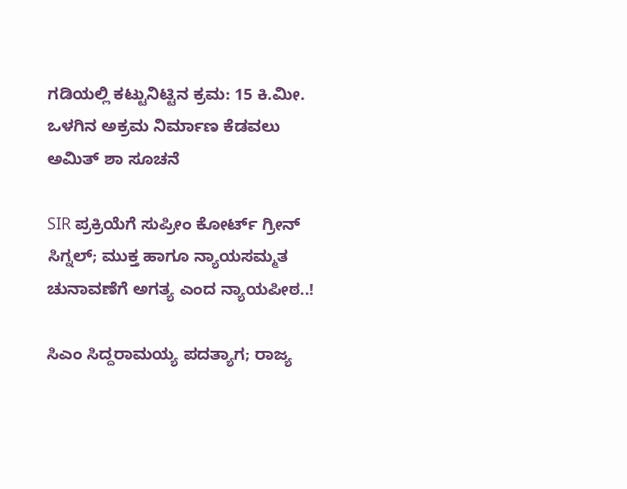ಗಡಿಯಲ್ಲಿ ಕಟ್ಟುನಿಟ್ಟಿನ ಕ್ರಮ: 15 ಕಿ.ಮೀ. ಒಳಗಿನ ಅಕ್ರಮ ನಿರ್ಮಾಣ ಕೆಡವಲು ಅಮಿತ್ ಶಾ ಸೂಚನೆ

SIR ಪ್ರಕ್ರಿಯೆಗೆ ಸುಪ್ರೀಂ ಕೋರ್ಟ್ ಗ್ರೀನ್ ಸಿಗ್ನಲ್; ಮುಕ್ತ ಹಾಗೂ ನ್ಯಾಯಸಮ್ಮತ ಚುನಾವಣೆಗೆ ಅಗತ್ಯ ಎಂದ ನ್ಯಾಯಪೀಠ..!

ಸಿಎಂ ಸಿದ್ದರಾಮಯ್ಯ ಪದತ್ಯಾಗ; ರಾಜ್ಯ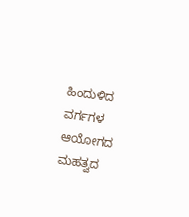ಹಿಂದುಳಿದ ವರ್ಗಗಳ ಆಯೋಗದ ಮಹತ್ವದ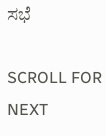ಸಭೆ

SCROLL FOR NEXT